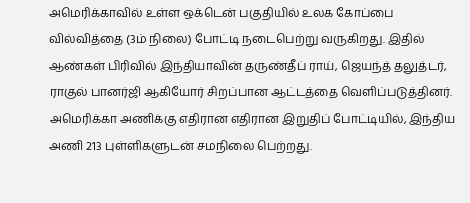அமெரிக்காவில் உள்ள ஒக்டென் பகுதியில் உலக கோப்பை வில்வித்தை (3ம் நிலை) போட்டி நடைபெற்று வருகிறது. இதில் ஆண்கள் பிரிவில் இந்தியாவின் தருண்தீப் ராய், ஜெயந்த் தலுத்டர், ராகுல் பானர்ஜி ஆகியோர் சிறப்பான ஆட்டத்தை வெளிப்படுத்தினர். அமெரிக்கா அணிக்கு எதிரான எதிரான இறுதிப் போட்டியில், இந்திய அணி 213 புள்ளிகளுடன் சமநிலை பெற்றது.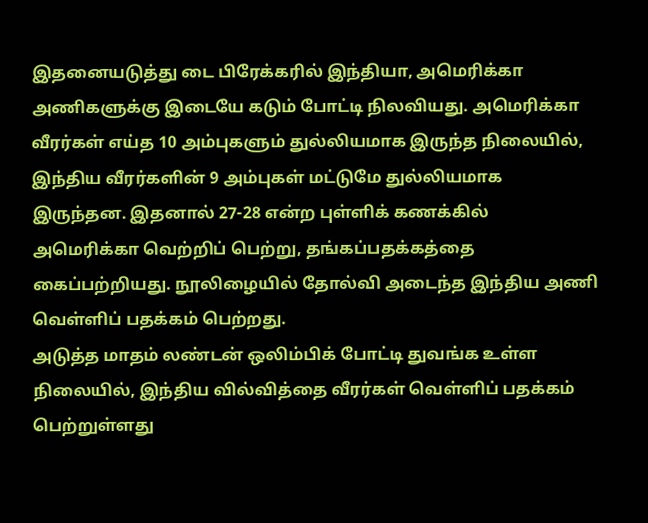இதனையடுத்து டை பிரேக்கரில் இந்தியா, அமெரிக்கா அணிகளுக்கு இடையே கடும் போட்டி நிலவியது. அமெரிக்கா வீரர்கள் எய்த 10 அம்புகளும் துல்லியமாக இருந்த நிலையில், இந்திய வீரர்களின் 9 அம்புகள் மட்டுமே துல்லியமாக இருந்தன. இதனால் 27-28 என்ற புள்ளிக் கணக்கில் அமெரிக்கா வெற்றிப் பெற்று, தங்கப்பதக்கத்தை கைப்பற்றியது. நூலிழையில் தோல்வி அடைந்த இந்திய அணி வெள்ளிப் பதக்கம் பெற்றது.
அடுத்த மாதம் லண்டன் ஒலிம்பிக் போட்டி துவங்க உள்ள நிலையில், இந்திய வில்வித்தை வீரர்கள் வெள்ளிப் பதக்கம் பெற்றுள்ளது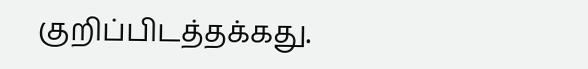குறிப்பிடத்தக்கது.